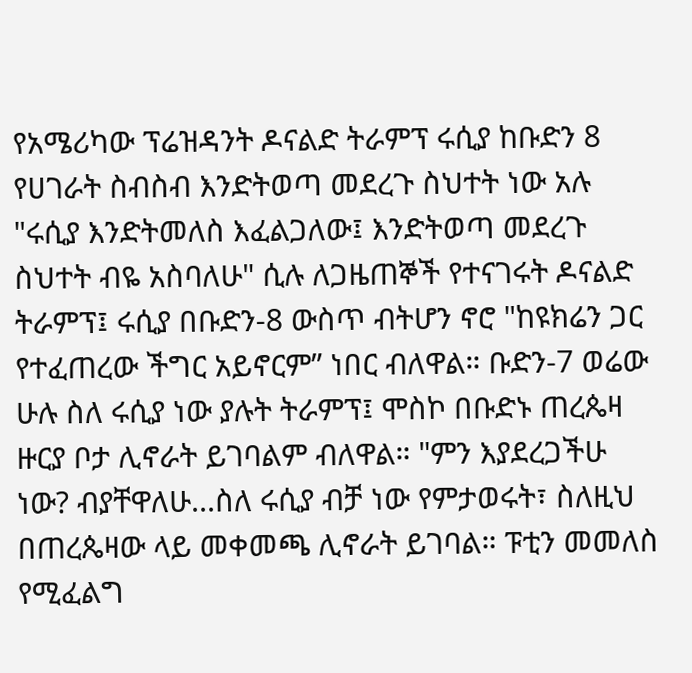የአሜሪካው ፕሬዝዳንት ዶናልድ ትራምፕ ሩሲያ ከቡድን 8 የሀገራት ስብስብ እንድትወጣ መደረጉ ስህተት ነው አሉ "ሩሲያ እንድትመለስ እፈልጋለው፤ እንድትወጣ መደረጉ ስህተት ብዬ አስባለሁ" ሲሉ ለጋዜጠኞች የተናገሩት ዶናልድ ትራምፕ፤ ሩሲያ በቡድን-8 ውስጥ ብትሆን ኖሮ "ከዩክሬን ጋር የተፈጠረው ችግር አይኖርም” ነበር ብለዋል። ቡድን-7 ወሬው ሁሉ ስለ ሩሲያ ነው ያሉት ትራምፕ፤ ሞስኮ በቡድኑ ጠረጴዛ ዙርያ ቦታ ሊኖራት ይገባልም ብለዋል። "ምን እያደረጋችሁ ነው? ብያቸዋለሁ...ስለ ሩሲያ ብቻ ነው የምታወሩት፣ ስለዚህ በጠረጴዛው ላይ መቀመጫ ሊኖራት ይገባል። ፑቲን መመለስ የሚፈልግ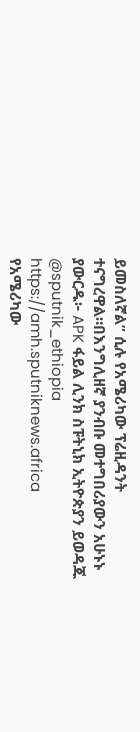ይመስለኛል” ሲሉ የአሜሪካው ፕሬዚዳንት ተናግረዋል።በእንግሊዘኛ ያንብቡ መተግበሪያውን አሁኑኑ ያውርዱ፦ APK ፋይል ሊንክ ስፑትኒክ ኢትዮጵያን ይወዳጁ @sputnik_ethiopia
https://amh.sputniknews.africa
የአሜሪካው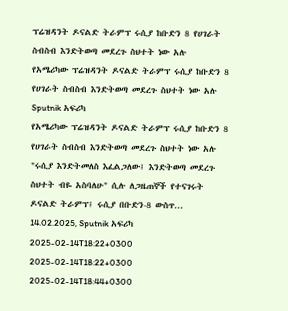ፕሬዝዳንት ዶናልድ ትራምፕ ሩሲያ ከቡድን 8 የሀገራት ስብስብ እንድትወጣ መደረጉ ስህተት ነው አሉ
የአሜሪካው ፕሬዝዳንት ዶናልድ ትራምፕ ሩሲያ ከቡድን 8 የሀገራት ስብስብ እንድትወጣ መደረጉ ስህተት ነው አሉ
Sputnik አፍሪካ
የአሜሪካው ፕሬዝዳንት ዶናልድ ትራምፕ ሩሲያ ከቡድን 8 የሀገራት ስብስብ እንድትወጣ መደረጉ ስህተት ነው አሉ "ሩሲያ እንድትመለስ እፈልጋለው፤ እንድትወጣ መደረጉ ስህተት ብዬ አስባለሁ" ሲሉ ለጋዜጠኞች የተናገሩት ዶናልድ ትራምፕ፤ ሩሲያ በቡድን-8 ውስጥ... 14.02.2025, Sputnik አፍሪካ
2025-02-14T18:22+0300
2025-02-14T18:22+0300
2025-02-14T18:44+0300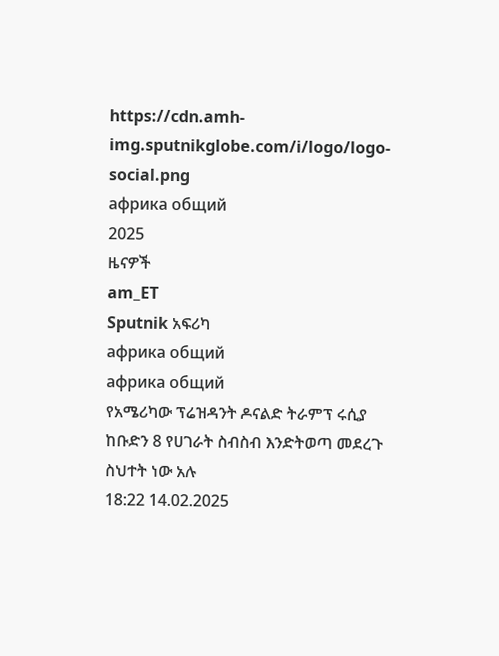https://cdn.amh-img.sputnikglobe.com/i/logo/logo-social.png
африка общий
2025
ዜናዎች
am_ET
Sputnik አፍሪካ
африка общий
африка общий
የአሜሪካው ፕሬዝዳንት ዶናልድ ትራምፕ ሩሲያ ከቡድን 8 የሀገራት ስብስብ እንድትወጣ መደረጉ ስህተት ነው አሉ
18:22 14.02.2025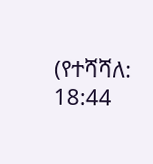(የተሻሻለ: 18:44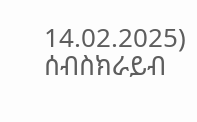14.02.2025)
ሰብስክራይብ